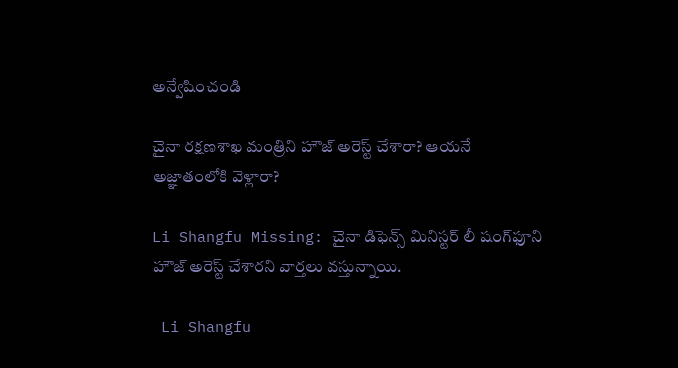అన్వేషించండి

చైనా రక్షణశాఖ మంత్రిని హౌజ్ అరెస్ట్ చేశారా? ఆయనే అజ్ఞాతంలోకి వెళ్లారా?

Li Shangfu Missing: చైనా డిఫెన్స్ మినిస్టర్ లీ షంగ్‌ఫూని హౌజ్ అరెస్ట్ చేశారని వార్తలు వస్తున్నాయి.

 Li Shangfu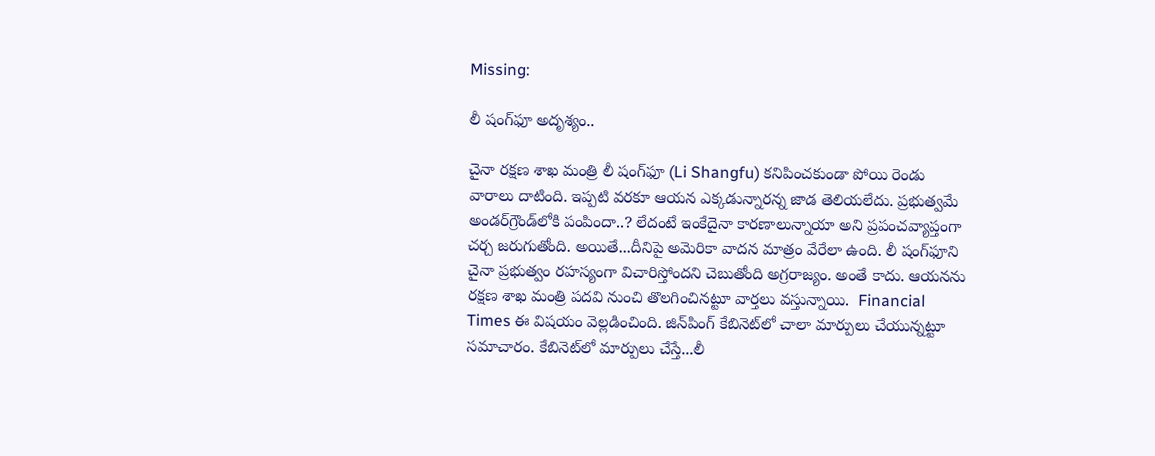Missing:

లీ షంగ్‌ఫూ అదృశ్యం..

చైనా రక్షణ శాఖ మంత్రి లీ షంగ్‌ఫూ (Li Shangfu) కనిపించకుండా పోయి రెండు వారాలు దాటింది. ఇప్పటి వరకూ ఆయన ఎక్కడున్నారన్న జాడ తెలియలేదు. ప్రభుత్వమే అండర్‌గ్రౌండ్‌లోకి పంపిందా..? లేదంటే ఇంకేదైనా కారణాలున్నాయా అని ప్రపంచవ్యాప్తంగా చర్చ జరుగుతోంది. అయితే...దీనిపై అమెరికా వాదన మాత్రం వేరేలా ఉంది. లీ షంగ్‌ఫూని చైనా ప్రభుత్వం రహస్యంగా విచారిస్తోందని చెబుతోంది అగ్రరాజ్యం. అంతే కాదు. ఆయనను రక్షణ శాఖ మంత్రి పదవి నుంచి తొలగించినట్టూ వార్తలు వస్తున్నాయి.  Financial Times ఈ విషయం వెల్లడించింది. జిన్‌పింగ్ కేబినెట్‌లో చాలా మార్పులు చేయున్నట్టూ సమాచారం. కేబినెట్‌లో మార్పులు చేస్తే...లీ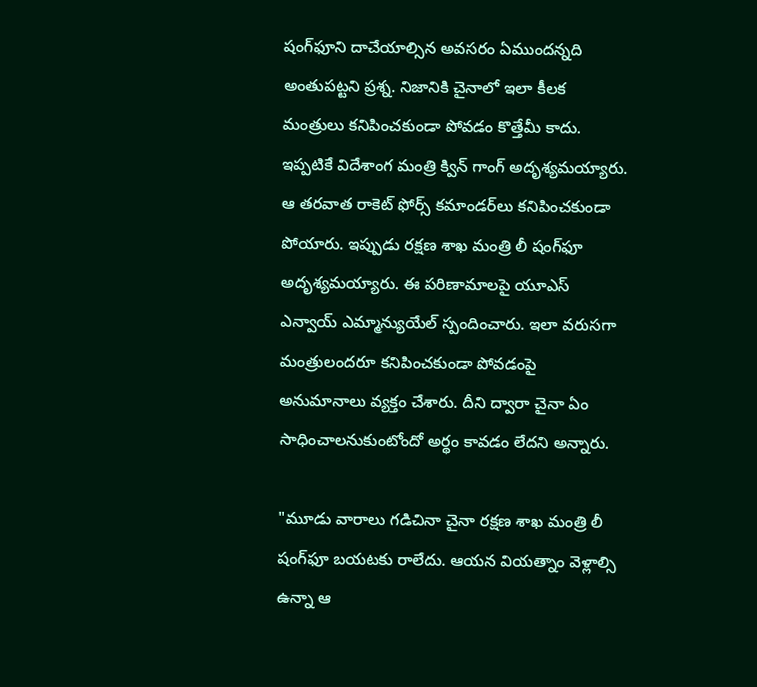షంగ్‌ఫూని దాచేయాల్సిన అవసరం ఏముందన్నది అంతుపట్టని ప్రశ్న. నిజానికి చైనాలో ఇలా కీలక మంత్రులు కనిపించకుండా పోవడం కొత్తేమీ కాదు. ఇప్పటికే విదేశాంగ మంత్రి క్విన్ గాంగ్‌ అదృశ్యమయ్యారు. ఆ తరవాత రాకెట్ ఫోర్స్ కమాండర్‌లు కనిపించకుండా పోయారు. ఇప్పుడు రక్షణ శాఖ మంత్రి లీ షంగ్‌ఫూ అదృశ్యమయ్యారు. ఈ పరిణామాలపై యూఎస్ ఎన్వాయ్ ఎమ్మాన్యుయేల్ స్పందించారు. ఇలా వరుసగా మంత్రులందరూ కనిపించకుండా పోవడంపై అనుమానాలు వ్యక్తం చేశారు. దీని ద్వారా చైనా ఏం సాధించాలనుకుంటోందో అర్థం కావడం లేదని అన్నారు.

"మూడు వారాలు గడిచినా చైనా రక్షణ శాఖ మంత్రి లీ షంగ్‌ఫూ బయటకు రాలేదు. ఆయన వియత్నాం వెళ్లాల్సి ఉన్నా ఆ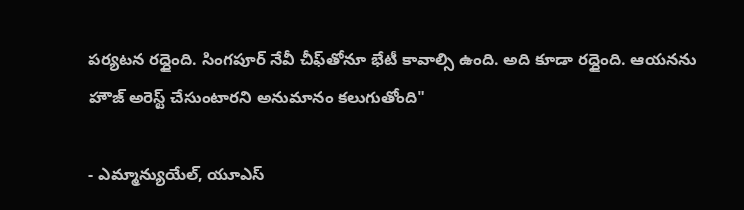పర్యటన రద్దైంది. సింగపూర్ నేవీ చీఫ్‌తోనూ భేటీ కావాల్సి ఉంది. అది కూడా రద్దైంది. ఆయనను హౌజ్ అరెస్ట్ చేసుంటారని అనుమానం కలుగుతోంది"

- ఎమ్మాన్యుయేల్, యూఎస్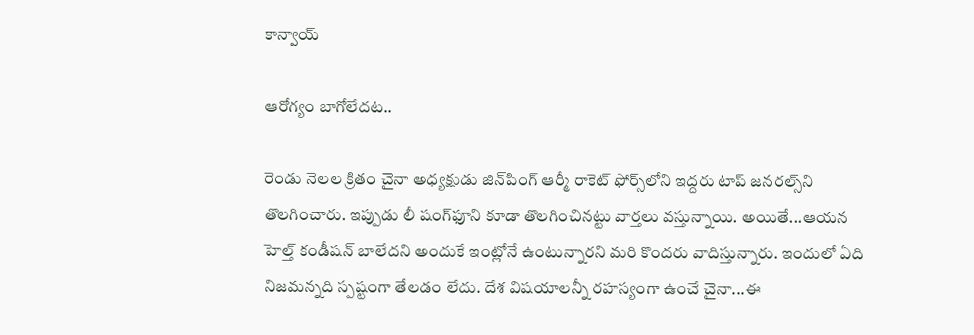కాన్వాయ్

ఆరోగ్యం బాగోలేదట..

రెండు నెలల క్రితం చైనా అధ్యక్షుడు జిన్‌పింగ్ ఆర్మీ రాకెట్ ఫోర్స్‌లోని ఇద్దరు టాప్ జనరల్స్‌ని తొలగించారు. ఇప్పుడు లీ షంగ్‌ఫూని కూడా తొలగించినట్టు వార్తలు వస్తున్నాయి. అయితే...ఆయన హెల్త్ కండీషన్ బాలేదని అందుకే ఇంట్లోనే ఉంటున్నారని మరి కొందరు వాదిస్తున్నారు. ఇందులో ఏది నిజమన్నది స్పష్టంగా తేలడం లేదు. దేశ విషయాలన్నీ రహస్యంగా ఉంచే చైనా...ఈ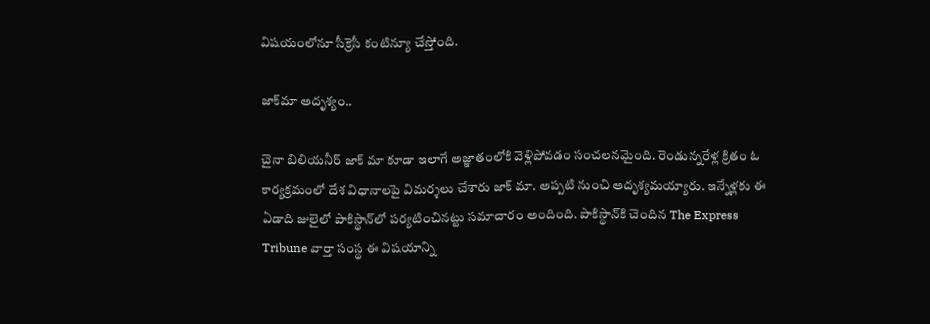విషయంలోనూ సీక్రెసీ కంటిన్యూ చేస్తోంది.

జాక్‌మా అదృశ్యం..

చైనా బిలియనీర్ జాక్‌ మా కూడా ఇలాగే అజ్ఞాతంలోకి వెళ్లిపోవడం సంచలనమైంది. రెండున్నరేళ్ల క్రితం ఓ కార్యక్రమంలో దేశ విధానాలపై విమర్శలు చేశారు జాక్‌ మా. అప్పటి నుంచి అదృశ్యమయ్యారు. ఇన్నేళ్లకు ఈ ఏడాది జులైలో పాకిస్థాన్‌లో పర్యటించినట్టు సమాచారం అందింది. పాకిస్థాన్‌కి చెందిన The Express Tribune వార్తా సంస్థ ఈ విషయాన్ని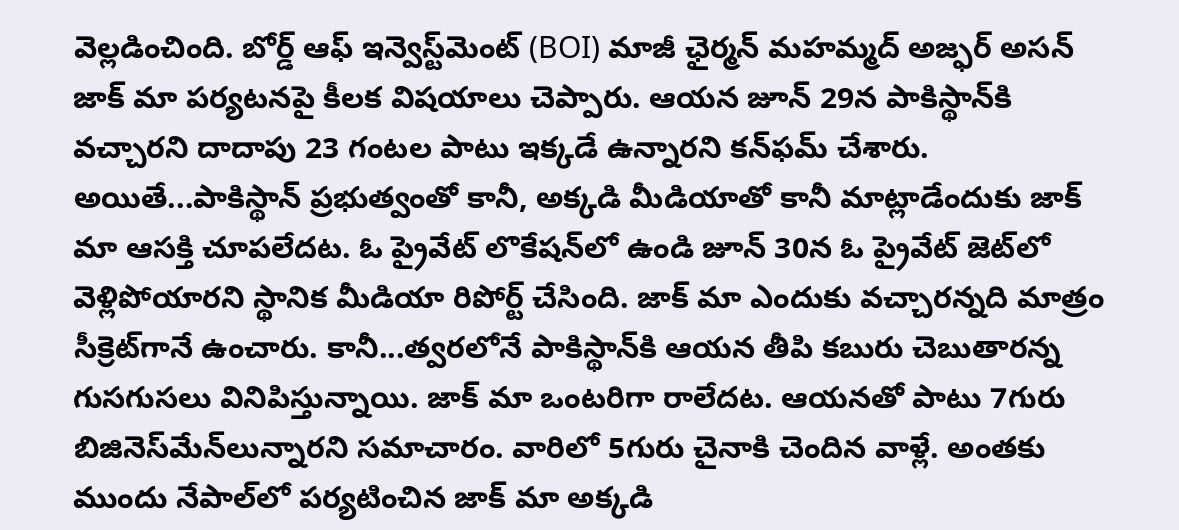వెల్లడించింది. బోర్డ్ ఆఫ్ ఇన్వెస్ట్‌మెంట్ (BOI) మాజీ ఛైర్మన్ మహమ్మద్ అజ్ఫర్ అసన్ జాక్‌ మా పర్యటనపై కీలక విషయాలు చెప్పారు. ఆయన జూన్ 29న పాకిస్థాన్‌కి వచ్చారని దాదాపు 23 గంటల పాటు ఇక్కడే ఉన్నారని కన్‌ఫమ్ చేశారు. అయితే...పాకిస్థాన్ ప్రభుత్వంతో కానీ, అక్కడి మీడియాతో కానీ మాట్లాడేందుకు జాక్‌ మా ఆసక్తి చూపలేదట. ఓ ప్రైవేట్ లొకేషన్‌లో ఉండి జూన్ 30న ఓ ప్రైవేట్‌ జెట్‌లో వెళ్లిపోయారని స్థానిక మీడియా రిపోర్ట్ చేసింది. జాక్‌ మా ఎందుకు వచ్చారన్నది మాత్రం సీక్రెట్‌గానే ఉంచారు. కానీ...త్వరలోనే పాకిస్థాన్‌కి ఆయన తీపి కబురు చెబుతారన్న గుసగుసలు వినిపిస్తున్నాయి. జాక్‌ మా ఒంటరిగా రాలేదట. ఆయనతో పాటు 7గురు బిజినెస్‌మేన్‌లున్నారని సమాచారం. వారిలో 5గురు చైనాకి చెందిన వాళ్లే. అంతకు ముందు నేపాల్‌లో పర్యటించిన జాక్ మా అక్కడి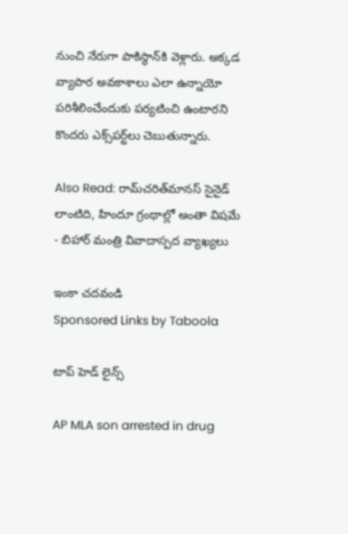నుంచి నేరుగా పాకిస్థాన్‌కి వెళ్లారు. అక్కడ వ్యాపార అవకాశాలు ఎలా ఉన్నాయో పరిశీలించేందుకు పర్యటించి ఉంటారని కొందరు ఎక్స్‌పర్ట్‌లు చెబుతున్నారు.

Also Read: రామ్‌చరిత్‌మానస్‌ సైనైడ్ లాంటిది, హిందూ గ్రంథాల్లో అంతా విషమే - బిహార్ మంత్రి వివాదాస్పద వ్యాఖ్యలు

ఇంకా చదవండి
Sponsored Links by Taboola

టాప్ హెడ్ లైన్స్

AP MLA son arrested in drug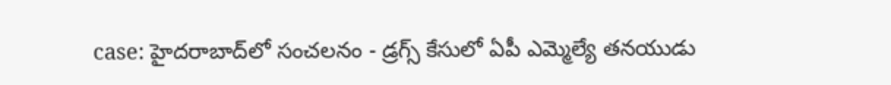case: హైదరాబాద్‌లో సంచలనం - డ్రగ్స్ కేసులో ఏపీ ఎమ్మెల్యే తనయుడు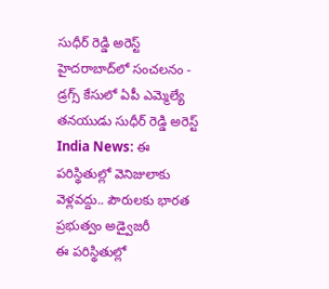సుధీర్ రెడ్డి అరెస్ట్
హైదరాబాద్‌లో సంచలనం - డ్రగ్స్ కేసులో ఏపీ ఎమ్మెల్యే తనయుడు సుధీర్ రెడ్డి అరెస్ట్
India News: ఈ పరిస్థితుల్లో వెనిజులాకు వెళ్లవద్దు.. పౌరులకు భారత ప్రభుత్వం అడ్వైజరీ
ఈ పరిస్థితుల్లో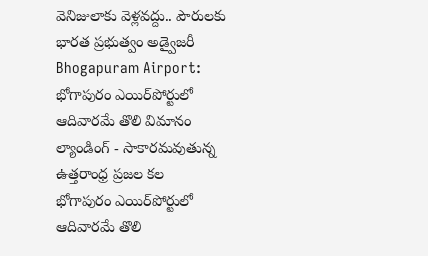వెనిజులాకు వెళ్లవద్దు.. పౌరులకు భారత ప్రభుత్వం అడ్వైజరీ
Bhogapuram Airport: భోగాపురం ఎయిర్‌పోర్టులో ఆదివారమే తొలి విమానం ల్యాండింగ్ - సాకారమవుతున్న ఉత్తరాంధ్ర ప్రజల కల
భోగాపురం ఎయిర్‌పోర్టులో ఆదివారమే తొలి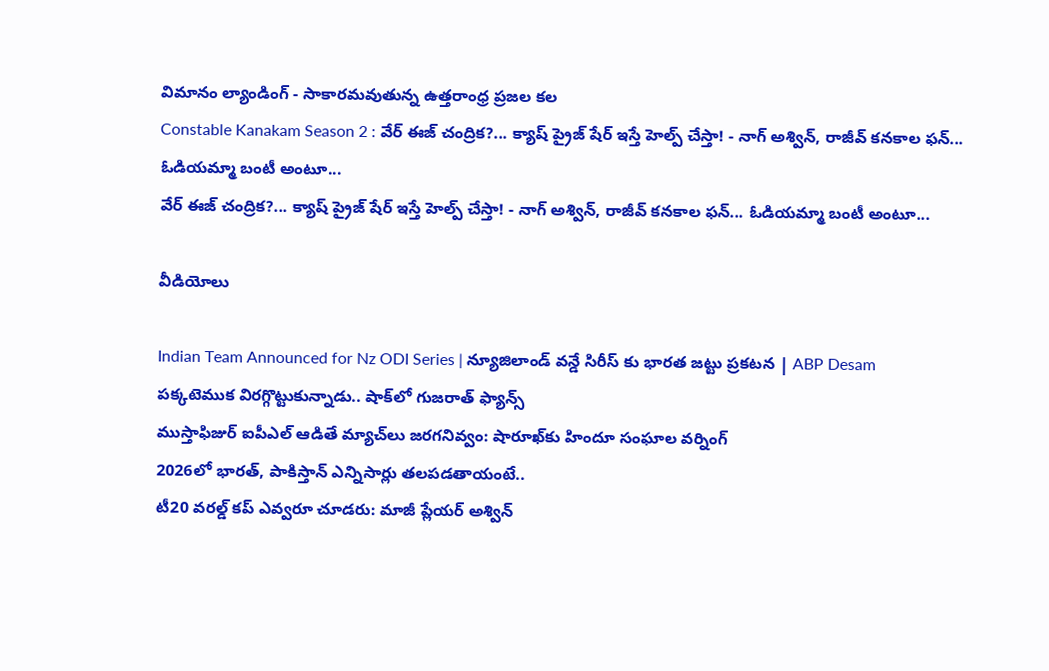విమానం ల్యాండింగ్ - సాకారమవుతున్న ఉత్తరాంధ్ర ప్రజల కల
Constable Kanakam Season 2 : వేర్ ఈజ్ చంద్రిక?... క్యాష్ ప్రైజ్ షేర్ ఇస్తే హెల్ప్ చేస్తా! - నాగ్ అశ్విన్, రాజీవ్ కనకాల ఫన్... ఓడియమ్మా బంటీ అంటూ...
వేర్ ఈజ్ చంద్రిక?... క్యాష్ ప్రైజ్ షేర్ ఇస్తే హెల్ప్ చేస్తా! - నాగ్ అశ్విన్, రాజీవ్ కనకాల ఫన్... ఓడియమ్మా బంటీ అంటూ...

వీడియోలు

Indian Team Announced for Nz ODI Series | న్యూజిలాండ్ వన్డే సిరీస్ కు భారత జట్టు ప్రకటన | ABP Desam
పక్కటెముక విరగ్గొట్టుకున్నాడు.. షాక్‌లో గుజరాత్ ఫ్యాన్స్
ముస్తాఫిజుర్‌ ఐపీఎల్ ఆడితే మ్యాచ్‌లు జరగనివ్వం: షారూఖ్‌కు హిందూ సంఘాల వర్నింగ్
2026లో భారత్, పాకిస్తాన్ ఎన్నిసార్లు తలపడతాయంటే..
టీ20 వరల్డ్ కప్ ఎవ్వరూ చూడరు: మాజీ ప్లేయర్ అశ్విన్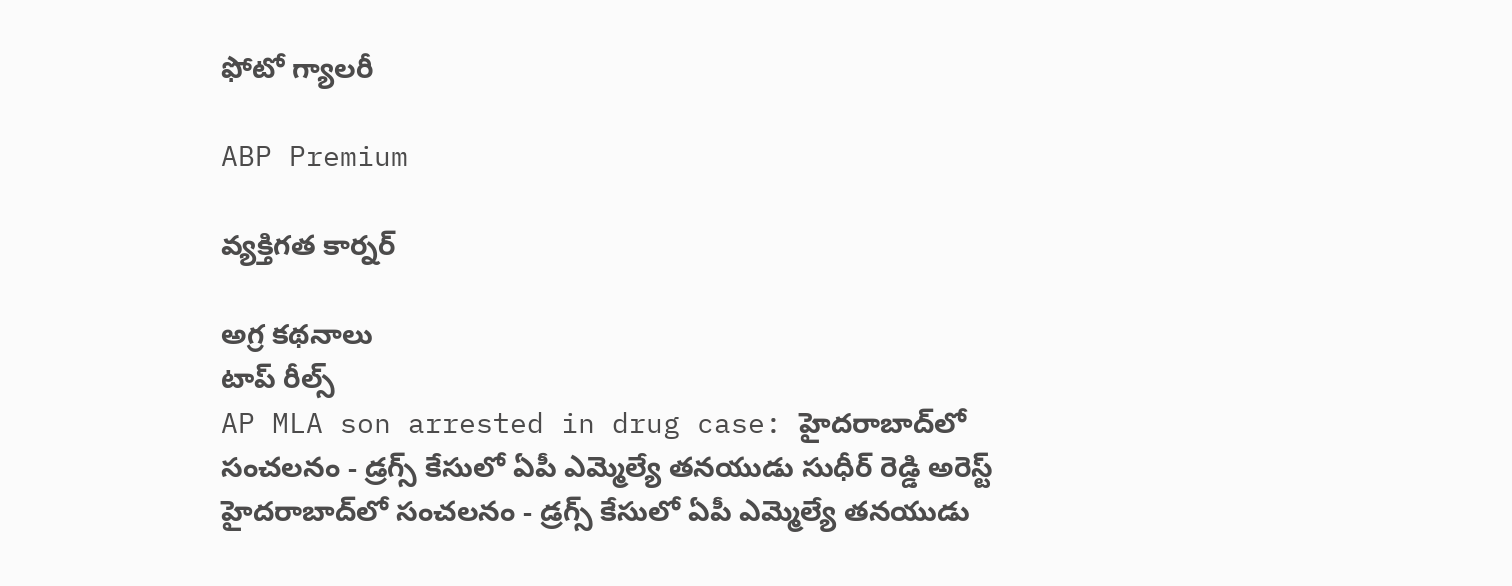ఫోటో గ్యాలరీ

ABP Premium

వ్యక్తిగత కార్నర్

అగ్ర కథనాలు
టాప్ రీల్స్
AP MLA son arrested in drug case: హైదరాబాద్‌లో సంచలనం - డ్రగ్స్ కేసులో ఏపీ ఎమ్మెల్యే తనయుడు సుధీర్ రెడ్డి అరెస్ట్
హైదరాబాద్‌లో సంచలనం - డ్రగ్స్ కేసులో ఏపీ ఎమ్మెల్యే తనయుడు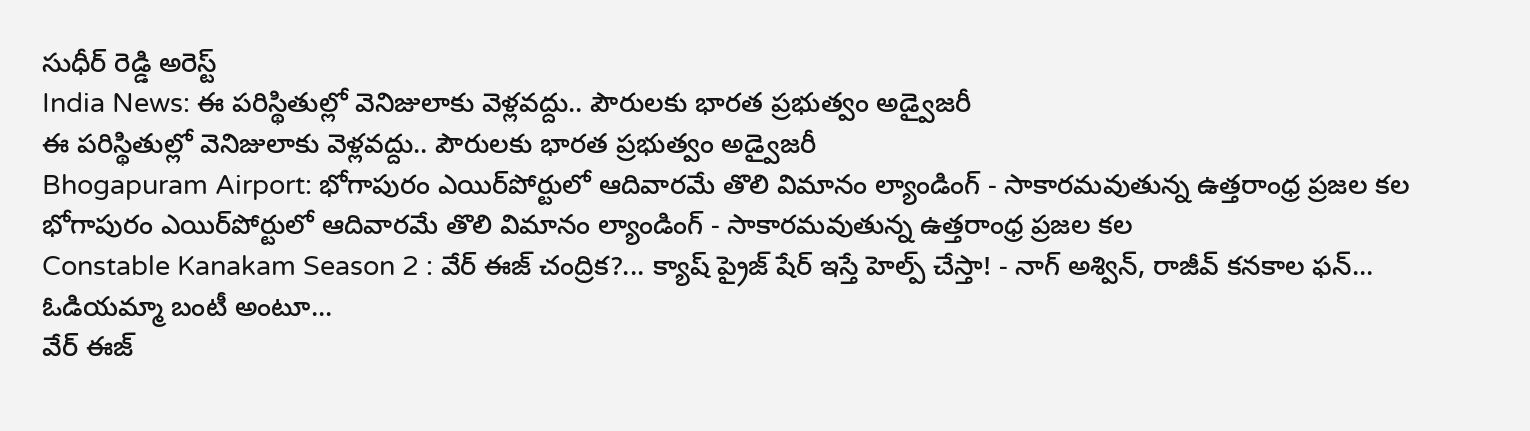సుధీర్ రెడ్డి అరెస్ట్
India News: ఈ పరిస్థితుల్లో వెనిజులాకు వెళ్లవద్దు.. పౌరులకు భారత ప్రభుత్వం అడ్వైజరీ
ఈ పరిస్థితుల్లో వెనిజులాకు వెళ్లవద్దు.. పౌరులకు భారత ప్రభుత్వం అడ్వైజరీ
Bhogapuram Airport: భోగాపురం ఎయిర్‌పోర్టులో ఆదివారమే తొలి విమానం ల్యాండింగ్ - సాకారమవుతున్న ఉత్తరాంధ్ర ప్రజల కల
భోగాపురం ఎయిర్‌పోర్టులో ఆదివారమే తొలి విమానం ల్యాండింగ్ - సాకారమవుతున్న ఉత్తరాంధ్ర ప్రజల కల
Constable Kanakam Season 2 : వేర్ ఈజ్ చంద్రిక?... క్యాష్ ప్రైజ్ షేర్ ఇస్తే హెల్ప్ చేస్తా! - నాగ్ అశ్విన్, రాజీవ్ కనకాల ఫన్... ఓడియమ్మా బంటీ అంటూ...
వేర్ ఈజ్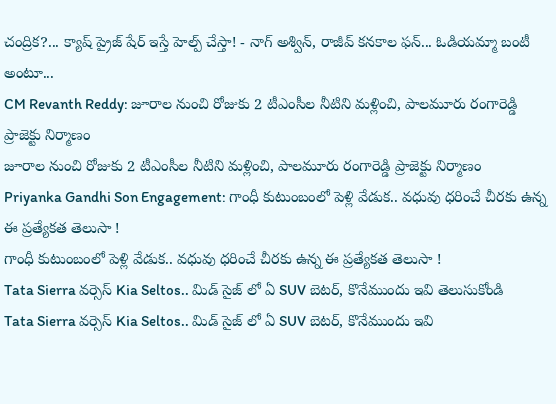చంద్రిక?... క్యాష్ ప్రైజ్ షేర్ ఇస్తే హెల్ప్ చేస్తా! - నాగ్ అశ్విన్, రాజీవ్ కనకాల ఫన్... ఓడియమ్మా బంటీ అంటూ...
CM Revanth Reddy: జూరాల నుంచి రోజుకు 2 టీఎంసీల నీటిని మళ్లించి, పాలమూరు రంగారెడ్డి ప్రాజెక్టు నిర్మాణం
జూరాల నుంచి రోజుకు 2 టీఎంసీల నీటిని మళ్లించి, పాలమూరు రంగారెడ్డి ప్రాజెక్టు నిర్మాణం
Priyanka Gandhi Son Engagement: గాంధీ కుటుంబంలో పెళ్లి వేడుక.. వధువు ధరించే చీరకు ఉన్న ఈ ప్రత్యేకత తెలుసా !
గాంధీ కుటుంబంలో పెళ్లి వేడుక.. వధువు ధరించే చీరకు ఉన్న ఈ ప్రత్యేకత తెలుసా !
Tata Sierra వర్సెస్ Kia Seltos.. మిడ్ సైజ్ లో ఏ SUV బెటర్, కొనేముందు ఇవి తెలుసుకోండి
Tata Sierra వర్సెస్ Kia Seltos.. మిడ్ సైజ్ లో ఏ SUV బెటర్, కొనేముందు ఇవి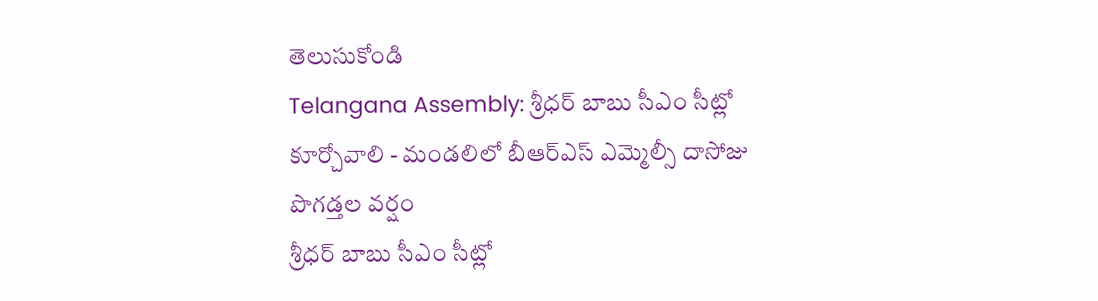తెలుసుకోండి
Telangana Assembly: శ్రీధర్ బాబు సీఎం సీట్లో కూర్చోవాలి - మండలిలో బీఆర్ఎస్ ఎమ్మెల్సీ దాసోజు పొగడ్తల వర్షం
శ్రీధర్ బాబు సీఎం సీట్లో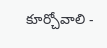కూర్చోవాలి -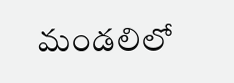మండలిలో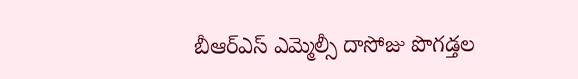బీఆర్ఎస్ ఎమ్మెల్సీ దాసోజు పొగడ్తల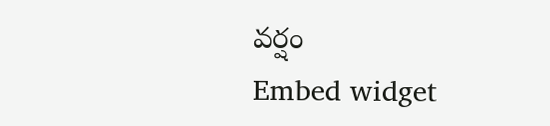వర్షం
Embed widget